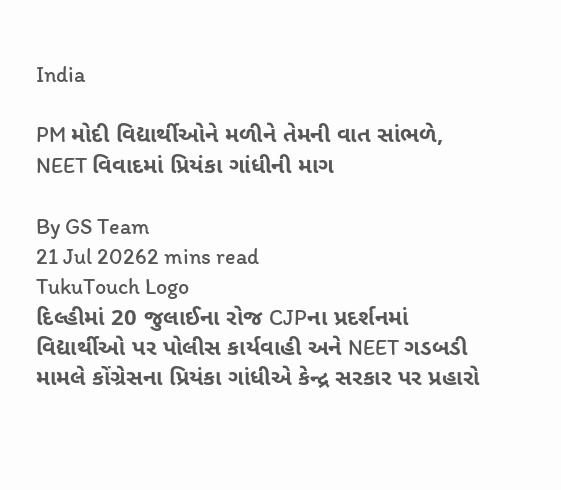India

PM મોદી વિદ્યાર્થીઓને મળીને તેમની વાત સાંભળે, NEET વિવાદમાં પ્રિયંકા ગાંધીની માગ

By GS Team
21 Jul 20262 mins read
TukuTouch Logo
દિલ્હીમાં 20 જુલાઈના રોજ CJPના પ્રદર્શનમાં વિદ્યાર્થીઓ પર પોલીસ કાર્યવાહી અને NEET ગડબડી મામલે કોંગ્રેસના પ્રિયંકા ગાંધીએ કેન્દ્ર સરકાર પર પ્રહારો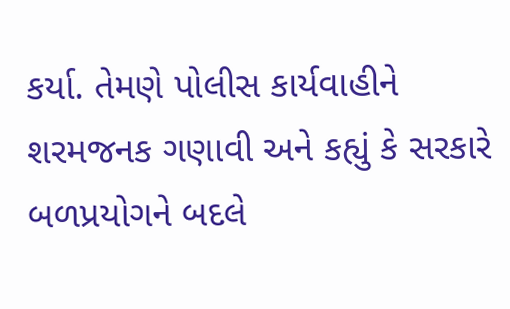કર્યા. તેમણે પોલીસ કાર્યવાહીને શરમજનક ગણાવી અને કહ્યું કે સરકારે બળપ્રયોગને બદલે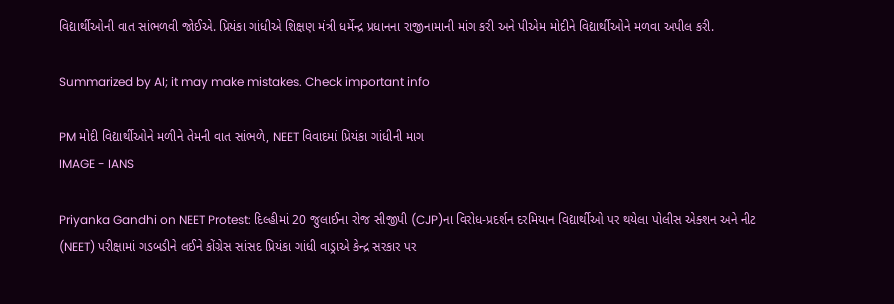વિદ્યાર્થીઓની વાત સાંભળવી જોઈએ. પ્રિયંકા ગાંધીએ શિક્ષણ મંત્રી ધર્મેન્દ્ર પ્રધાનના રાજીનામાની માંગ કરી અને પીએમ મોદીને વિદ્યાર્થીઓને મળવા અપીલ કરી.

Summarized by AI; it may make mistakes. Check important info

PM મોદી વિદ્યાર્થીઓને મળીને તેમની વાત સાંભળે, NEET વિવાદમાં પ્રિયંકા ગાંધીની માગ
IMAGE - IANS

Priyanka Gandhi on NEET Protest: દિલ્હીમાં 20 જુલાઈના રોજ સીજીપી (CJP)ના વિરોધ-પ્રદર્શન દરમિયાન વિદ્યાર્થીઓ પર થયેલા પોલીસ એક્શન અને નીટ (NEET) પરીક્ષામાં ગડબડીને લઈને કોંગ્રેસ સાંસદ પ્રિયંકા ગાંધી વાડ્રાએ કેન્દ્ર સરકાર પર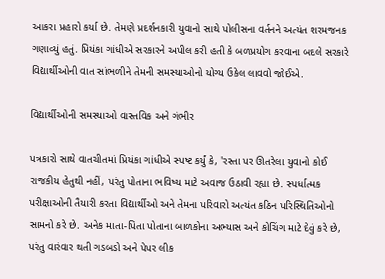આકરા પ્રહારો કર્યા છે. તેમણે પ્રદર્શનકારી યુવાનો સાથે પોલીસના વર્તનને અત્યંત શરમજનક ગણાવ્યું હતું. પ્રિયંકા ગાંધીએ સરકારને અપીલ કરી હતી કે બળપ્રયોગ કરવાના બદલે સરકારે વિદ્યાર્થીઓની વાત સાંભળીને તેમની સમસ્યાઓનો યોગ્ય ઉકેલ લાવવો જોઈએ.

વિદ્યાર્થીઓની સમસ્યાઓ વાસ્તવિક અને ગંભીર

પત્રકારો સાથે વાતચીતમાં પ્રિયંકા ગાંધીએ સ્પષ્ટ કર્યું કે, 'રસ્તા પર ઊતરેલા યુવાનો કોઈ રાજકીય હેતુથી નહીં, પરંતુ પોતાના ભવિષ્ય માટે અવાજ ઉઠાવી રહ્યા છે. સ્પર્ધાત્મક પરીક્ષાઓની તૈયારી કરતા વિદ્યાર્થીઓ અને તેમના પરિવારો અત્યંત કઠિન પરિસ્થિતિઓનો સામનો કરે છે. અનેક માતા-પિતા પોતાના બાળકોના અભ્યાસ અને કોચિંગ માટે દેવું કરે છે, પરંતુ વારંવાર થતી ગડબડો અને પેપર લીક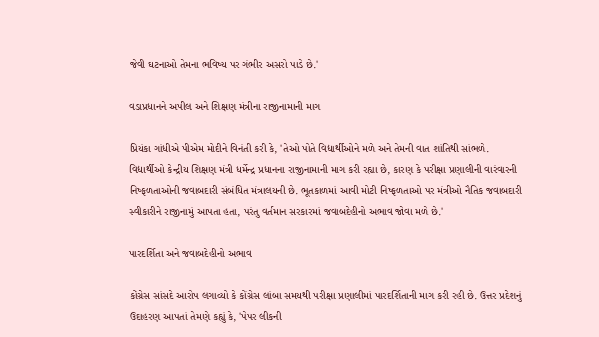જેવી ઘટનાઓ તેમના ભવિષ્ય પર ગંભીર અસરો પાડે છે.'

વડાપ્રધાનને અપીલ અને શિક્ષણ મંત્રીના રાજીનામાની માગ

પ્રિયંકા ગાંધીએ પીએમ મોદીને વિનંતી કરી કે, 'તેઓ પોતે વિદ્યાર્થીઓને મળે અને તેમની વાત શાંતિથી સાંભળે. વિદ્યાર્થીઓ કેન્દ્રીય શિક્ષણ મંત્રી ધર્મેન્દ્ર પ્રધાનના રાજીનામાની માગ કરી રહ્યા છે, કારણ કે પરીક્ષા પ્રણાલીની વારંવારની નિષ્ફળતાઓની જવાબદારી સંબંધિત મંત્રાલયની છે. ભૂતકાળમાં આવી મોટી નિષ્ફળતાઓ પર મંત્રીઓ નૈતિક જવાબદારી સ્વીકારીને રાજીનામું આપતા હતા, પરંતુ વર્તમાન સરકારમાં જવાબદેહીનો અભાવ જોવા મળે છે.'

પારદર્શિતા અને જવાબદેહીનો અભાવ

કોંગ્રેસ સાંસદે આરોપ લગાવ્યો કે કોંગ્રેસ લાંબા સમયથી પરીક્ષા પ્રણાલીમાં પારદર્શિતાની માગ કરી રહી છે. ઉત્તર પ્રદેશનું ઉદાહરણ આપતાં તેમણે કહ્યું કે, 'પેપર લીકની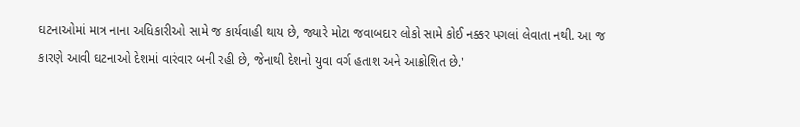ઘટનાઓમાં માત્ર નાના અધિકારીઓ સામે જ કાર્યવાહી થાય છે, જ્યારે મોટા જવાબદાર લોકો સામે કોઈ નક્કર પગલાં લેવાતા નથી. આ જ કારણે આવી ઘટનાઓ દેશમાં વારંવાર બની રહી છે, જેનાથી દેશનો યુવા વર્ગ હતાશ અને આક્રોશિત છે.'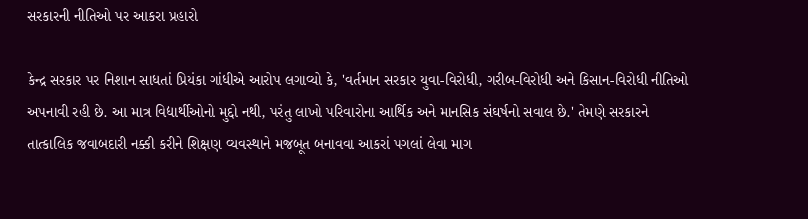સરકારની નીતિઓ પર આકરા પ્રહારો

કેન્દ્ર સરકાર પર નિશાન સાધતાં પ્રિયંકા ગાંધીએ આરોપ લગાવ્યો કે, 'વર્તમાન સરકાર યુવા-વિરોધી, ગરીબ-વિરોધી અને કિસાન-વિરોધી નીતિઓ અપનાવી રહી છે. આ માત્ર વિદ્યાર્થીઓનો મુદ્દો નથી, પરંતુ લાખો પરિવારોના આર્થિક અને માનસિક સંઘર્ષનો સવાલ છે.' તેમણે સરકારને તાત્કાલિક જવાબદારી નક્કી કરીને શિક્ષણ વ્યવસ્થાને મજબૂત બનાવવા આકરાં પગલાં લેવા માગ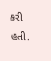કરી હતી.